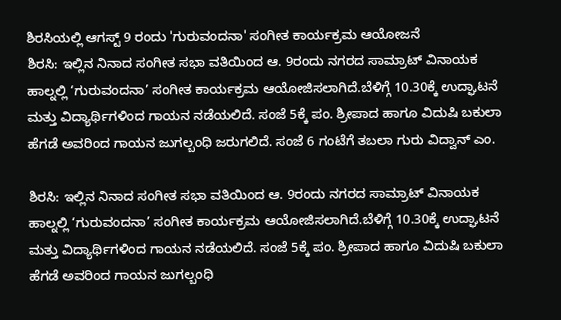ಶಿರಸಿಯಲ್ಲಿ ಆಗಸ್ಟ್ 9 ರಂದು 'ಗುರುವಂದನಾ' ಸಂಗೀತ ಕಾರ್ಯಕ್ರಮ ಆಯೋಜನೆ
ಶಿರಸಿ: ಇಲ್ಲಿನ ನಿನಾದ ಸಂಗೀತ ಸಭಾ ವತಿಯಿಂದ ಆ. 9ರಂದು ನಗರದ ಸಾಮ್ರಾಟ್ ವಿನಾಯಕ ಹಾಲ್ನಲ್ಲಿ ‘ಗುರುವಂದನಾ’ ಸಂಗೀತ ಕಾರ್ಯಕ್ರಮ ಆಯೋಜಿಸಲಾಗಿದೆ.ಬೆಳಿಗ್ಗೆ 10.30ಕ್ಕೆ ಉದ್ಘಾಟನೆ ಮತ್ತು ವಿದ್ಯಾರ್ಥಿಗಳಿಂದ ಗಾಯನ ನಡೆಯಲಿದೆ. ಸಂಜೆ 5ಕ್ಕೆ ಪಂ. ಶ್ರೀಪಾದ ಹಾಗೂ ವಿದುಷಿ ಬಕುಲಾ ಹೆಗಡೆ ಅವರಿಂದ ಗಾಯನ ಜುಗಲ್ಬಂಧಿ ಜರುಗಲಿದೆ. ಸಂಜೆ 6 ಗಂಟೆಗೆ ತಬಲಾ ಗುರು ವಿದ್ವಾನ್ ಎಂ.

ಶಿರಸಿ: ಇಲ್ಲಿನ ನಿನಾದ ಸಂಗೀತ ಸಭಾ ವತಿಯಿಂದ ಆ. 9ರಂದು ನಗರದ ಸಾಮ್ರಾಟ್ ವಿನಾಯಕ ಹಾಲ್ನಲ್ಲಿ ‘ಗುರುವಂದನಾ’ ಸಂಗೀತ ಕಾರ್ಯಕ್ರಮ ಆಯೋಜಿಸಲಾಗಿದೆ.ಬೆಳಿಗ್ಗೆ 10.30ಕ್ಕೆ ಉದ್ಘಾಟನೆ ಮತ್ತು ವಿದ್ಯಾರ್ಥಿಗಳಿಂದ ಗಾಯನ ನಡೆಯಲಿದೆ. ಸಂಜೆ 5ಕ್ಕೆ ಪಂ. ಶ್ರೀಪಾದ ಹಾಗೂ ವಿದುಷಿ ಬಕುಲಾ ಹೆಗಡೆ ಅವರಿಂದ ಗಾಯನ ಜುಗಲ್ಬಂಧಿ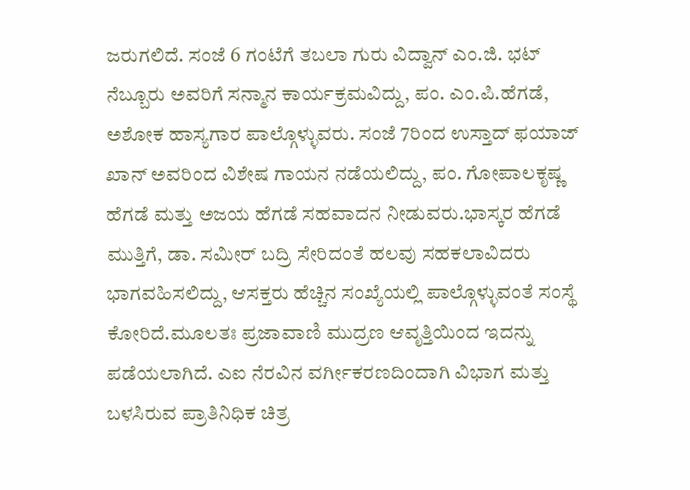ಜರುಗಲಿದೆ. ಸಂಜೆ 6 ಗಂಟೆಗೆ ತಬಲಾ ಗುರು ವಿದ್ವಾನ್ ಎಂ.ಜಿ. ಭಟ್ ನೆಬ್ಬೂರು ಅವರಿಗೆ ಸನ್ಮಾನ ಕಾರ್ಯಕ್ರಮವಿದ್ದು, ಪಂ. ಎಂ.ಪಿ.ಹೆಗಡೆ, ಅಶೋಕ ಹಾಸ್ಯಗಾರ ಪಾಲ್ಗೊಳ್ಳುವರು. ಸಂಜೆ 7ರಿಂದ ಉಸ್ತಾದ್ ಫಯಾಜ್ ಖಾನ್ ಅವರಿಂದ ವಿಶೇಷ ಗಾಯನ ನಡೆಯಲಿದ್ದು, ಪಂ. ಗೋಪಾಲಕೃಷ್ಣ ಹೆಗಡೆ ಮತ್ತು ಅಜಯ ಹೆಗಡೆ ಸಹವಾದನ ನೀಡುವರು.ಭಾಸ್ಕರ ಹೆಗಡೆ ಮುತ್ತಿಗೆ, ಡಾ. ಸಮೀರ್ ಬದ್ರಿ ಸೇರಿದಂತೆ ಹಲವು ಸಹಕಲಾವಿದರು ಭಾಗವಹಿಸಲಿದ್ದು, ಆಸಕ್ತರು ಹೆಚ್ಚಿನ ಸಂಖ್ಯೆಯಲ್ಲಿ ಪಾಲ್ಗೊಳ್ಳುವಂತೆ ಸಂಸ್ಥೆ ಕೋರಿದೆ.ಮೂಲತಃ ಪ್ರಜಾವಾಣಿ ಮುದ್ರಣ ಆವೃತ್ತಿಯಿಂದ ಇದನ್ನು ಪಡೆಯಲಾಗಿದೆ. ಎಐ ನೆರವಿನ ವರ್ಗೀಕರಣದಿಂದಾಗಿ ವಿಭಾಗ ಮತ್ತು ಬಳಸಿರುವ ಪ್ರಾತಿನಿಧಿಕ ಚಿತ್ರ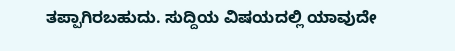ತಪ್ಪಾಗಿರಬಹುದು. ಸುದ್ದಿಯ ವಿಷಯದಲ್ಲಿ ಯಾವುದೇ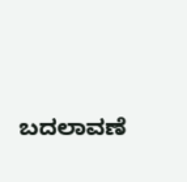ಬದಲಾವಣೆ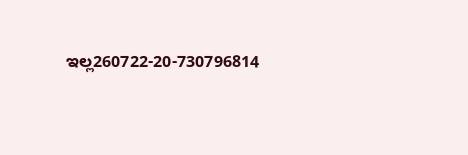ಇಲ್ಲ260722-20-730796814